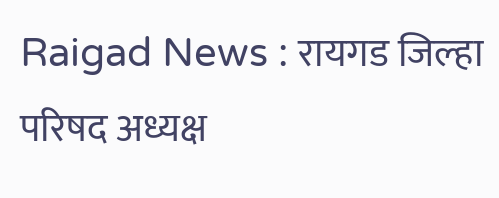Raigad News : रायगड जिल्हा परिषद अध्यक्ष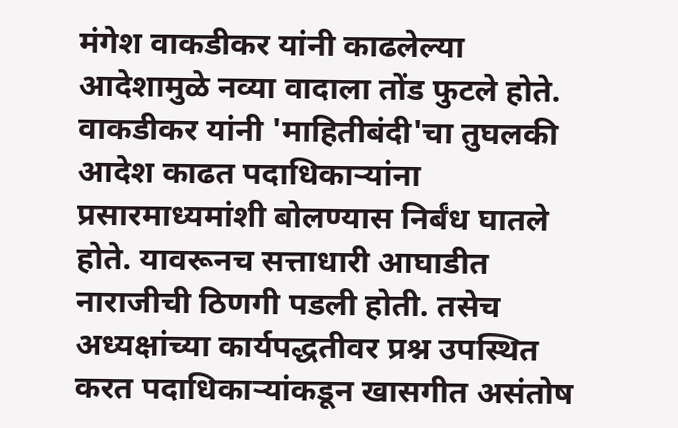मंगेश वाकडीकर यांनी काढलेल्या आदेशामुळे नव्या वादाला तोंड फुटले होते. वाकडीकर यांनी 'माहितीबंदी'चा तुघलकी आदेश काढत पदाधिकाऱ्यांना प्रसारमाध्यमांशी बोलण्यास निर्बंध घातले होते. यावरूनच सत्ताधारी आघाडीत नाराजीची ठिणगी पडली होती. तसेच अध्यक्षांच्या कार्यपद्धतीवर प्रश्न उपस्थित करत पदाधिकाऱ्यांकडून खासगीत असंतोष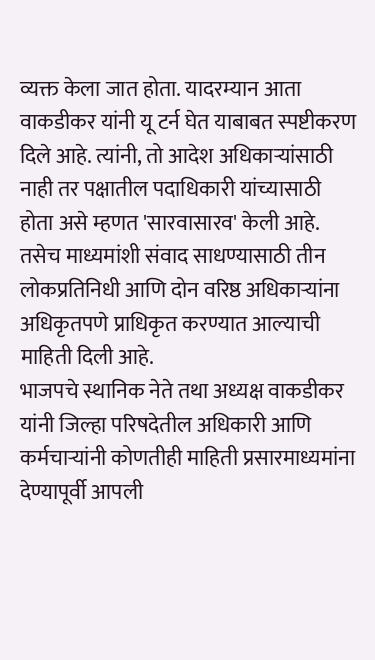व्यक्त केला जात होता. यादरम्यान आता वाकडीकर यांनी यू टर्न घेत याबाबत स्पष्टीकरण दिले आहे. त्यांनी, तो आदेश अधिकाऱ्यांसाठी नाही तर पक्षातील पदाधिकारी यांच्यासाठी होता असे म्हणत 'सारवासारव' केली आहे. तसेच माध्यमांशी संवाद साधण्यासाठी तीन लोकप्रतिनिधी आणि दोन वरिष्ठ अधिकाऱ्यांना अधिकृतपणे प्राधिकृत करण्यात आल्याची माहिती दिली आहे.
भाजपचे स्थानिक नेते तथा अध्यक्ष वाकडीकर यांनी जिल्हा परिषदेतील अधिकारी आणि कर्मचाऱ्यांनी कोणतीही माहिती प्रसारमाध्यमांना देण्यापूर्वी आपली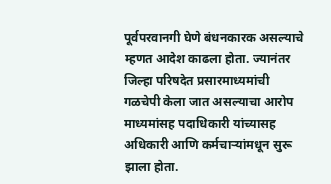पूर्वपरवानगी घेणे बंधनकारक असल्याचे म्हणत आदेश काढला होता. ज्यानंतर जिल्हा परिषदेत प्रसारमाध्यमांची गळचेपी केला जात असल्याचा आरोप माध्यमांसह पदाधिकारी यांच्यासह अधिकारी आणि कर्मचाऱ्यांमधून सुरू झाला होता.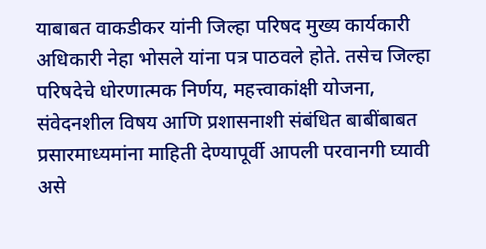याबाबत वाकडीकर यांनी जिल्हा परिषद मुख्य कार्यकारी अधिकारी नेहा भोसले यांना पत्र पाठवले होते. तसेच जिल्हा परिषदेचे धोरणात्मक निर्णय, महत्त्वाकांक्षी योजना, संवेदनशील विषय आणि प्रशासनाशी संबंधित बाबींबाबत प्रसारमाध्यमांना माहिती देण्यापूर्वी आपली परवानगी घ्यावी असे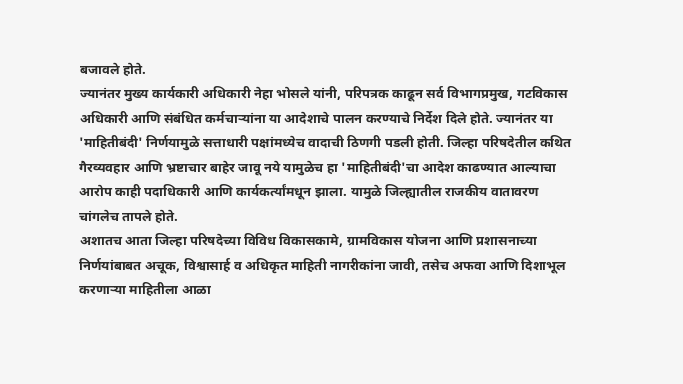बजावले होते.
ज्यानंतर मुख्य कार्यकारी अधिकारी नेहा भोसले यांनी, परिपत्रक काढून सर्व विभागप्रमुख, गटविकास अधिकारी आणि संबंधित कर्मचाऱ्यांना या आदेशाचे पालन करण्याचे निर्देश दिले होते. ज्यानंतर या 'माहितीबंदी' निर्णयामुळे सत्ताधारी पक्षांमध्येच वादाची ठिणगी पडली होती. जिल्हा परिषदेतील कथित गैरव्यवहार आणि भ्रष्टाचार बाहेर जावू नये यामुळेच हा 'माहितीबंदी'चा आदेश काढण्यात आल्याचा आरोप काही पदाधिकारी आणि कार्यकर्त्यांमधून झाला. यामुळे जिल्ह्यातील राजकीय वातावरण चांगलेच तापले होते.
अशातच आता जिल्हा परिषदेच्या विविध विकासकामे, ग्रामविकास योजना आणि प्रशासनाच्या निर्णयांबाबत अचूक, विश्वासार्ह व अधिकृत माहिती नागरीकांना जावी, तसेच अफवा आणि दिशाभूल करणाऱ्या माहितीला आळा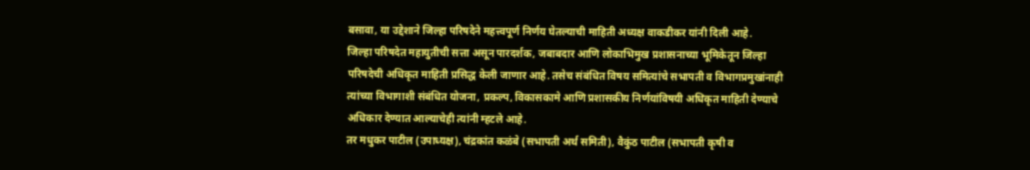बसावा, या उद्देशाने जिल्हा परिषदेने महत्त्वपूर्ण निर्णय घेतल्याची माहिती अध्यक्ष वाकडीकर यांनी दिली आहे.
जिल्हा परिषदेत महायुतीची सत्ता असून पारदर्शक, जबाबदार आणि लोकाभिमुख प्रशासनाच्या भूमिकेतून जिल्हा परिषदेची अधिकृत माहिती प्रसिद्ध केली जाणार आहे. तसेच संबंधित विषय समित्यांचे सभापती व विभागप्रमुखांनाही त्यांच्या विभागाशी संबंधित योजना, प्रकल्प, विकासकामे आणि प्रशासकीय निर्णयांविषयी अधिकृत माहिती देण्याचे अधिकार देण्यात आल्याचेही त्यांनी म्हटले आहे.
तर मधुकर पाटील (उपाध्यक्ष), चंद्रकांत कळंबे (सभापती अर्थ समिती), वैकुंठ पाटील (सभापती कृषी व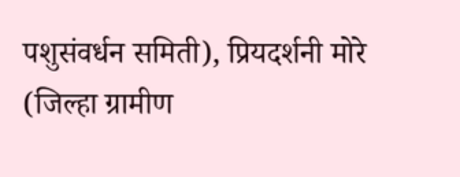पशुसंवर्धन समिती), प्रियदर्शनी मोरे (जिल्हा ग्रामीण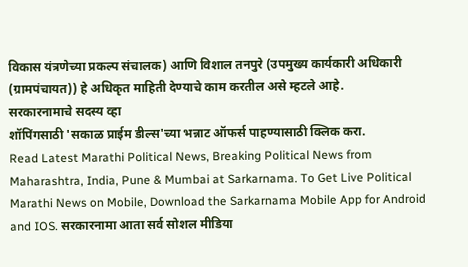विकास यंत्रणेच्या प्रकल्प संचालक) आणि विशाल तनपुरे (उपमुख्य कार्यकारी अधिकारी (ग्रामपंचायत)) हे अधिकृत माहिती देण्याचे काम करतील असे म्हटले आहे.
सरकारनामाचे सदस्य व्हा
शॉपिंगसाठी 'सकाळ प्राईम डील्स'च्या भन्नाट ऑफर्स पाहण्यासाठी क्लिक करा.
Read Latest Marathi Political News, Breaking Political News from Maharashtra, India, Pune & Mumbai at Sarkarnama. To Get Live Political Marathi News on Mobile, Download the Sarkarnama Mobile App for Android and IOS. सरकारनामा आता सर्व सोशल मीडिया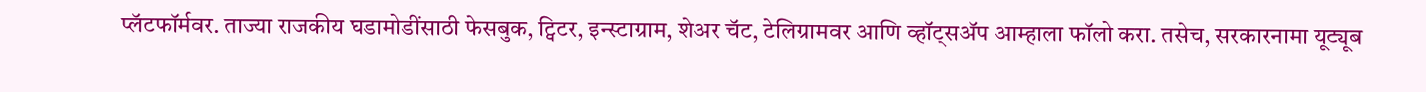प्लॅटफॉर्मवर. ताज्या राजकीय घडामोडींसाठी फेसबुक, ट्विटर, इन्स्टाग्राम, शेअर चॅट, टेलिग्रामवर आणि व्हॉट्सॲप आम्हाला फॉलो करा. तसेच, सरकारनामा यूट्यूब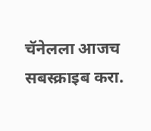चॅनेलला आजच सबस्क्राइब करा.